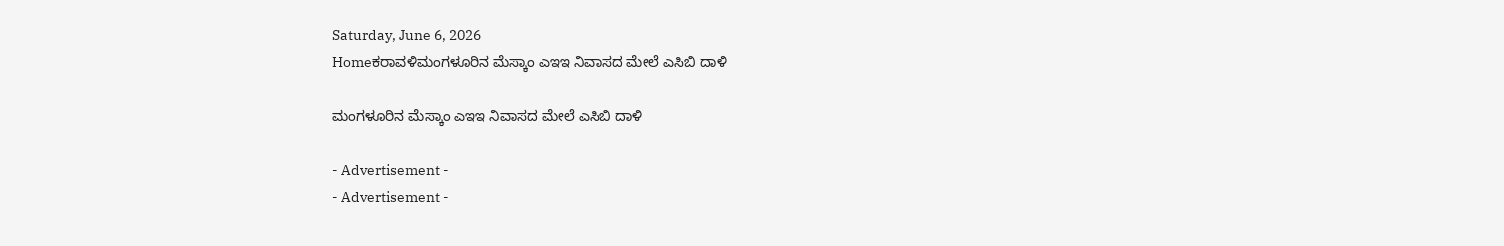Saturday, June 6, 2026
Homeಕರಾವಳಿಮಂಗಳೂರಿನ ಮೆಸ್ಕಾಂ ಎಇಇ ನಿವಾಸದ ಮೇಲೆ ಎಸಿಬಿ ದಾಳಿ

ಮಂಗಳೂರಿನ ಮೆಸ್ಕಾಂ ಎಇಇ ನಿವಾಸದ ಮೇಲೆ ಎಸಿಬಿ ದಾಳಿ

- Advertisement -
- Advertisement -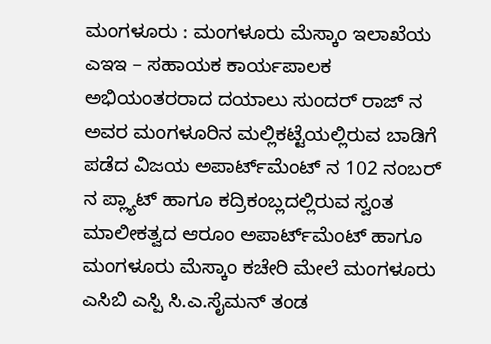ಮಂಗಳೂರು : ಮಂಗಳೂರು ಮೆಸ್ಕಾಂ ಇಲಾಖೆಯ ಎಇಇ – ಸಹಾಯಕ ಕಾರ್ಯಪಾಲಕ ಅಭಿಯಂತರರಾದ ದಯಾಲು ಸುಂದರ್ ರಾಜ್ ನ ಅವರ ಮಂಗಳೂರಿನ ಮಲ್ಲಿಕಟ್ಟೆಯಲ್ಲಿರುವ ಬಾಡಿಗೆ ಪಡೆದ ವಿಜಯ ಅಪಾರ್ಟ್‌ಮೆಂಟ್ ನ 102 ನಂಬರ್ ನ ಪ್ಲ್ಯಾಟ್ ಹಾಗೂ ಕದ್ರಿಕಂಬ್ಲದಲ್ಲಿರುವ ಸ್ವಂತ ಮಾಲೀಕತ್ವದ ಆರೂಂ ಅಪಾರ್ಟ್‌ಮೆಂಟ್ ಹಾಗೂ ಮಂಗಳೂರು ಮೆಸ್ಕಾಂ ಕಚೇರಿ ಮೇಲೆ ಮಂಗಳೂರು ಎಸಿಬಿ ಎಸ್ಪಿ ಸಿ.ಎ.ಸೈಮನ್ ತಂಡ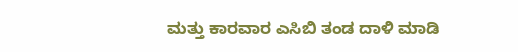ಮತ್ತು ಕಾರವಾರ ಎಸಿಬಿ ತಂಡ ದಾಳಿ ಮಾಡಿ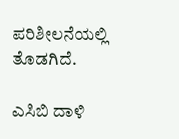ಪರಿಶೀಲನೆಯಲ್ಲಿ ತೊಡಗಿದೆ.

ಎಸಿಬಿ ದಾಳಿ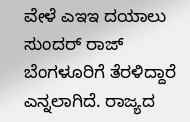ವೇಳೆ ಎಇಇ ದಯಾಲು ಸುಂದರ್ ರಾಜ್ ಬೆಂಗಳೂರಿಗೆ ತೆರಳಿದ್ದಾರೆ ಎನ್ನಲಾಗಿದೆ. ರಾಜ್ಯದ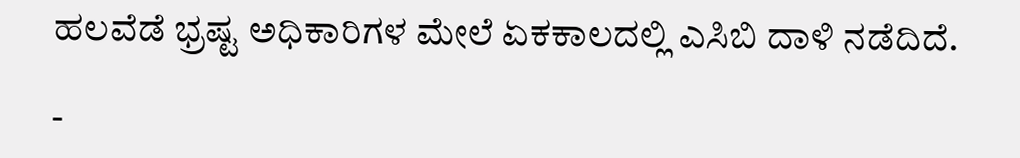ಹಲವೆಡೆ ಭ್ರಷ್ಟ ಅಧಿಕಾರಿಗಳ ಮೇಲೆ ಏಕಕಾಲದಲ್ಲಿ ಎಸಿಬಿ ದಾಳಿ ನಡೆದಿದೆ.

-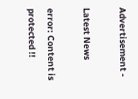Advertisement -

Latest News

error: Content is protected !!